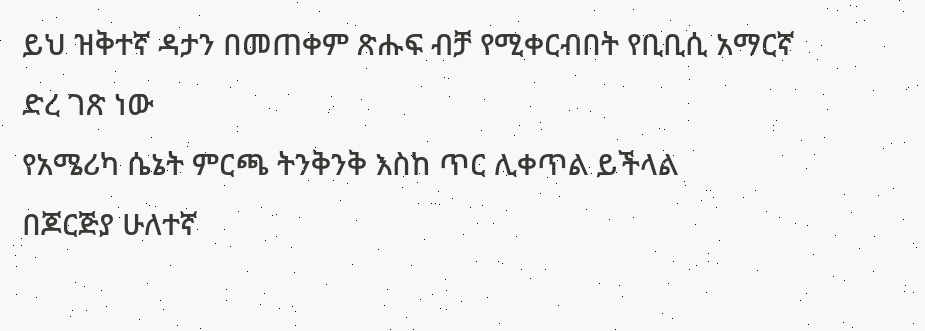ይህ ዝቅተኛ ዳታን በመጠቀም ጽሑፍ ብቻ የሚቀርብበት የቢቢሲ አማርኛ ድረ ገጽ ነው
የአሜሪካ ሴኔት ምርጫ ትንቅንቅ እስከ ጥር ሊቀጥል ይችላል
በጆርጅያ ሁለተኛ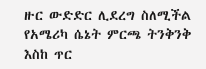ዙር ውድድር ሊደረግ ስለሚችል የአሜሪካ ሴኔት ምርጫ ትንቅንቅ እስከ ጥር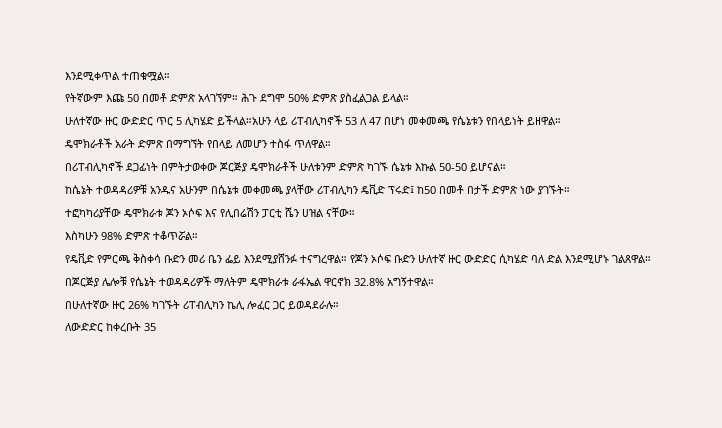እንደሚቀጥል ተጠቁሟል።
የትኛውም እጩ 50 በመቶ ድምጽ አላገኘም። ሕጉ ደግሞ 50% ድምጽ ያስፈልጋል ይላል።
ሁለተኛው ዙር ውድድር ጥር 5 ሊካሄድ ይችላል።አሁን ላይ ሪፐብሊካኖች 53 ለ 47 በሆነ መቀመጫ የሴኔቱን የበላይነት ይዘዋል።
ዴሞክራቶች አራት ድምጽ በማግኘት የበላይ ለመሆን ተስፋ ጥለዋል።
በሪፐብሊካኖች ደጋፊነት በምትታወቀው ጆርጅያ ዴሞክራቶች ሁለቱንም ድምጽ ካገኙ ሴኔቱ እኩል 50-50 ይሆናል።
ከሴኔት ተወዳዳሪዎቹ አንዱና አሁንም በሴኔቱ መቀመጫ ያላቸው ሪፐብሊካን ዴቪድ ፕሩድ፤ ከ50 በመቶ በታች ድምጽ ነው ያገኙት።
ተፎካካሪያቸው ዴሞክራቱ ጆን ኦሶፍ እና የሊበሬሽን ፓርቲ ሼን ሀዝል ናቸው።
እስካሁን 98% ድምጽ ተቆጥሯል።
የዴቪድ የምርጫ ቅስቀሳ ቡድን መሪ ቤን ፌይ እንደሚያሸንፉ ተናግረዋል። የጆን ኦሶፍ ቡድን ሁለተኛ ዙር ውድድር ሲካሄድ ባለ ድል እንደሚሆኑ ገልጸዋል።
በጆርጅያ ሌሎቹ የሴኔት ተወዳዳሪዎች ማለትም ዴሞክራቱ ራፋኤል ዋርኖክ 32.8% አግኝተዋል።
በሁለተኛው ዙር 26% ካገኙት ሪፐብሊካን ኬሊ ሎፈር ጋር ይወዳደራሉ።
ለውድድር ከቀረቡት 35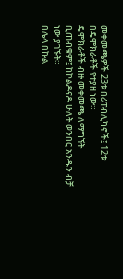መቀመጫዎች 23ቱ በሪፐብሊካኖች፤ 12ቱ በዴሞክራቶች የተያዘ ነው።
ዴሞክራቶች ብዙ መቀመጫ ለማግኘት ቢጠብቁም፤ ከኮልዶናዶ ሁለት ወንበር አንዱን ብቻ ነው ያገኙት።
በሌላ በኩል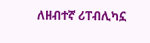ለዘብተኛ ሪፐብሊካኗ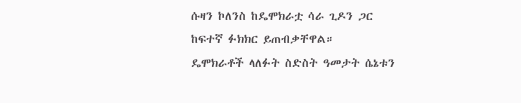ሱዛን ኮለንስ ከዴሞክራቷ ሳራ ጊዶን ጋር ከፍተኛ ፉክክር ይጠብቃቸዋል።
ዴሞክራቶች ላለፉት ስድስት ዓመታት ሴኔቱን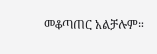መቆጣጠር አልቻሉም።